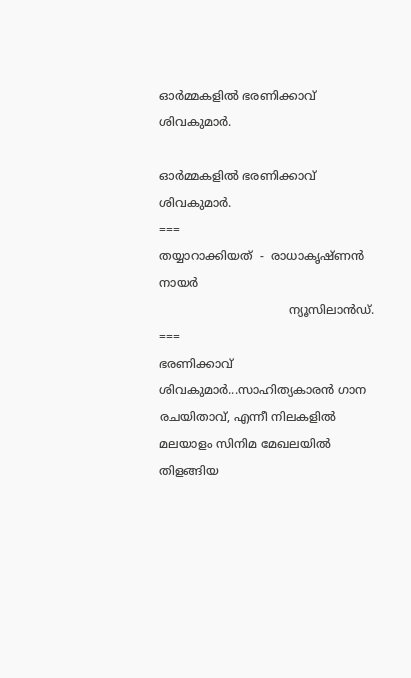ഓർമ്മകളിൽ ഭരണിക്കാവ് ശിവകുമാർ.

ഓർമ്മകളിൽ ഭരണിക്കാവ് ശിവകുമാർ.
===
തയ്യാറാക്കിയത്  -  രാധാകൃഷ്ണൻ നായർ
                                   ന്യൂസിലാൻഡ്.
===
ഭരണിക്കാവ് ശിവകുമാർ...സാഹിത്യകാരൻ ഗാന രചയിതാവ്, എന്നീ നിലകളിൽ മലയാളം സിനിമ മേഖലയിൽ തിളങ്ങിയ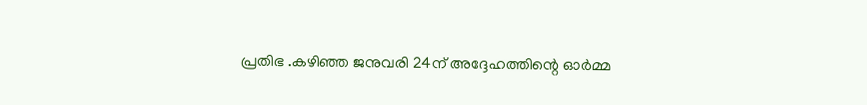പ്രതിഭ .കഴിഞ്ഞ ജനുവരി 24ന്‌ അദ്ദേഹത്തിന്റെ ഓർമ്മ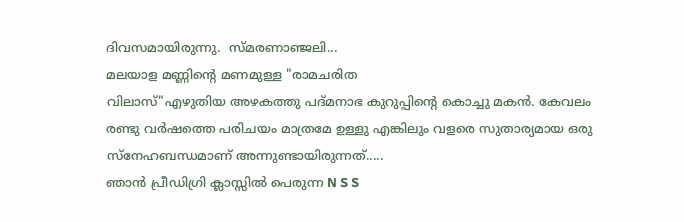ദിവസമായിരുന്നു.  സ്മരണാഞ്ജലി...
മലയാള മണ്ണിന്റെ മണമുള്ള "രാമചരിത
വിലാസ്"എഴുതിയ അഴകത്തു പദ്മനാഭ കുറുപ്പിന്റെ കൊച്ചു മകൻ. കേവലം രണ്ടു വർഷത്തെ പരിചയം മാത്രമേ ഉള്ളു എങ്കിലും വളരെ സുതാര്യമായ ഒരു
സ്നേഹബന്ധമാണ് അന്നുണ്ടായിരുന്നത്.....
ഞാൻ പ്രീഡിഗ്രി ക്ലാസ്സിൽ പെരുന്ന N S S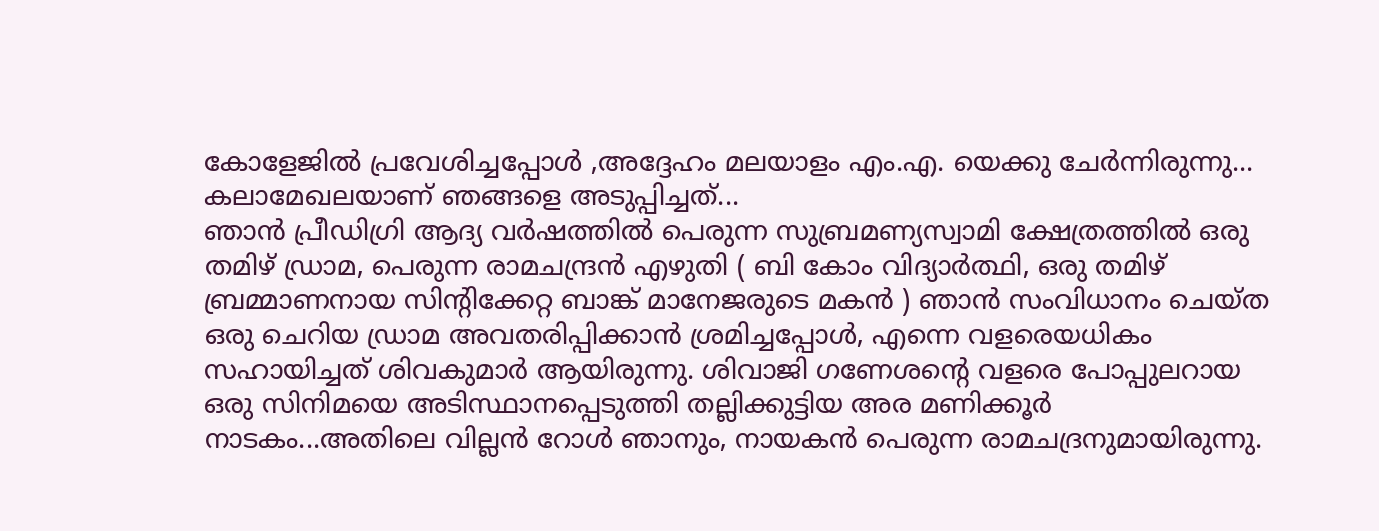കോളേജിൽ പ്രവേശിച്ചപ്പോൾ ,അദ്ദേഹം മലയാളം എം.എ. യെക്കു ചേർന്നിരുന്നു... കലാമേഖലയാണ് ഞങ്ങളെ അടുപ്പിച്ചത്...
ഞാൻ പ്രീഡിഗ്രി ആദ്യ വർഷത്തിൽ പെരുന്ന സുബ്രമണ്യസ്വാമി ക്ഷേത്രത്തിൽ ഒരു തമിഴ് ഡ്രാമ, പെരുന്ന രാമചന്ദ്രൻ എഴുതി ( ബി കോം വിദ്യാർത്ഥി, ഒരു തമിഴ് ബ്രമ്മാണനായ സിന്റിക്കേറ്റ ബാങ്ക് മാനേജരുടെ മകൻ ) ഞാൻ സംവിധാനം ചെയ്ത ഒരു ചെറിയ ഡ്രാമ അവതരിപ്പിക്കാൻ ശ്രമിച്ചപ്പോൾ, എന്നെ വളരെയധികം സഹായിച്ചത് ശിവകുമാർ ആയിരുന്നു. ശിവാജി ഗണേശന്റെ വളരെ പോപ്പുലറായ ഒരു സിനിമയെ അടിസ്ഥാനപ്പെടുത്തി തല്ലിക്കുട്ടിയ അര മണിക്കൂർ നാടകം...അതിലെ വില്ലൻ റോൾ ഞാനും, നായകൻ പെരുന്ന രാമചദ്രനുമായിരുന്നു.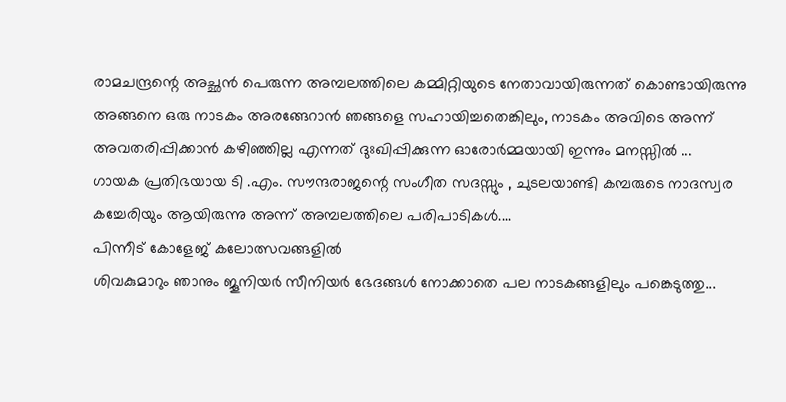രാമചന്ദ്രന്റെ അച്ഛൻ പെരുന്ന അമ്പലത്തിലെ കമ്മിറ്റിയുടെ നേതാവായിരുന്നത് കൊണ്ടായിരുന്നു അങ്ങനെ ഒരു നാടകം അരങ്ങേറാൻ ഞങ്ങളെ സഹായിച്ചതെങ്കിലും, നാടകം അവിടെ അന്ന് അവതരിപ്പിക്കാൻ കഴിഞ്ഞില്ല എന്നത് ദുഃഖിപ്പിക്കുന്ന ഓരോർമ്മയായി ഇന്നും മനസ്സിൽ ...
ഗായക പ്രതിഭയായ ടി .എം. സൗന്ദരാജന്റെ സംഗീത സദസ്സും , ചുടലയാണ്ടി കമ്പരുടെ നാദസ്വര കച്ചേരിയും ആയിരുന്നു അന്ന് അമ്പലത്തിലെ പരിപാടികൾ....
പിന്നീട് കോളേജ്‌ കലോത്സവങ്ങളിൽ
ശിവകുമാറും ഞാനും ജൂനിയർ സീനിയർ ഭേദങ്ങൾ നോക്കാതെ പല നാടകങ്ങളിലും പങ്കെടുത്തു...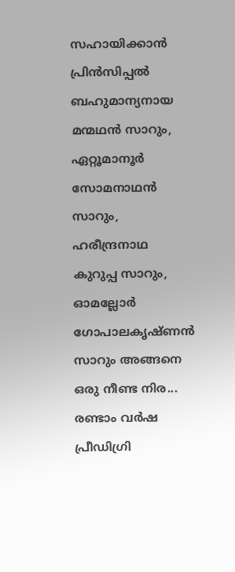സഹായിക്കാൻ പ്രിൻസിപ്പൽ ബഹുമാന്യനായ മന്മഥൻ സാറും, ഏറ്റൂമാനൂർ സോമനാഥൻ സാറും, ഹരീന്ദ്രനാഥ കുറുപ്പ സാറും, ഓമല്ലോർ ഗോപാലകൃഷ്ണൻ സാറും അങ്ങനെ ഒരു നീണ്ട നിര... രണ്ടാം വർഷ പ്രീഡിഗ്രി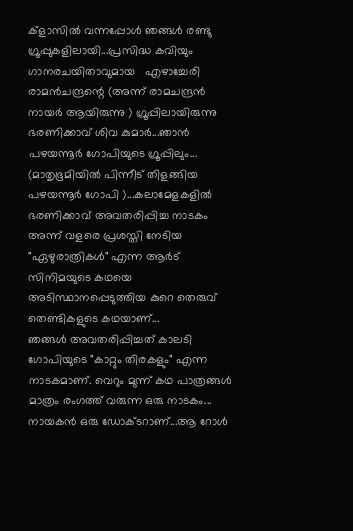ക്‌ളാസിൽ വന്നപ്പോൾ ഞങ്ങൾ രണ്ടു ഗ്രൂപ്പുകളിലായി...പ്രസിദ്ധ കവിയും ഗാനരചയിതാവുമായ   എഴാച്ചേരി രാമൻചന്ദ്രന്റെ (അന്ന് രാമചന്ദ്രൻ നായർ ആയിരുന്നു ) ഗ്രൂപ്പിലായിരുന്നു ഭരണിക്കാവ് ശിവ കുമാർ...ഞാൻ പഴയന്നൂർ ഗോപിയുടെ ഗ്രൂപ്പിലും... (മാതൃഭൂമിയിൽ പിന്നീട് തിളങ്ങിയ പഴയന്നൂർ ഗോപി )...കലാമേളകളിൽ ഭരണിക്കാവ് അവതരിപ്പിച്ച നാടകം അന്ന് വളരെ പ്രശസ്തി നേടിയ "ഏഴുരാത്രികൾ" എന്ന ആർട് സിനിമയുടെ കഥയെ അടിസ്ഥാനപ്പെടുത്തിയ കുറെ തെരുവ് തെണ്ടികളുടെ കഥയാണ്...
ഞങ്ങൾ അവതരിപ്പിച്ചത് കാലടി ഗോപിയുടെ "കാറ്റും തിരകളും" എന്ന നാടകമാണ്. വെറും മുന്ന് കഥ പാത്രങ്ങൾ മാത്രം രംഗത്ത് വരുന്ന ഒരു നാടകം...
നായകൻ ഒരു ഡോക്ടറാണ്...ആ റോൾ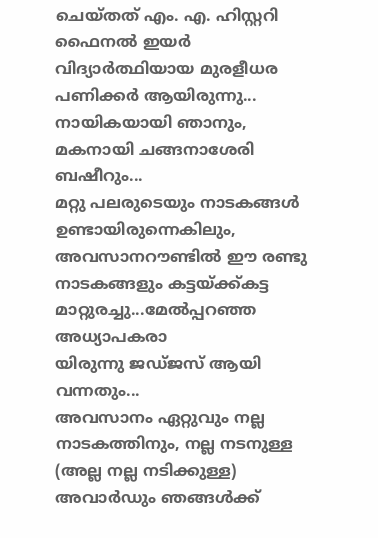ചെയ്തത് എം. എ. ഹിസ്റ്ററി ഫൈനൽ ഇയർ വിദ്യാർത്ഥിയായ മുരളീധര പണിക്കർ ആയിരുന്നു... നായികയായി ഞാനും, മകനായി ചങ്ങനാശേരി ബഷീറും...
മറ്റു പലരുടെയും നാടകങ്ങൾ ഉണ്ടായിരുന്നെകിലും, അവസാനറൗണ്ടിൽ ഈ രണ്ടു നാടകങ്ങളും കട്ടയ്ക്ക്കട്ട മാറ്റുരച്ചു...മേൽപ്പറഞ്ഞ അധ്യാപകരാ
യിരുന്നു ജഡ്ജസ് ആയി വന്നതും...
അവസാനം ഏറ്റുവും നല്ല നാടകത്തിനും, നല്ല നടനുള്ള (അല്ല നല്ല നടിക്കുള്ള) അവാർഡും ഞങ്ങൾക്ക്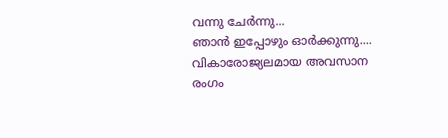വന്നു ചേർന്നു...
ഞാൻ ഇപ്പോഴും ഓർക്കുന്നു.... വികാരോജ്യലമായ അവസാന രംഗം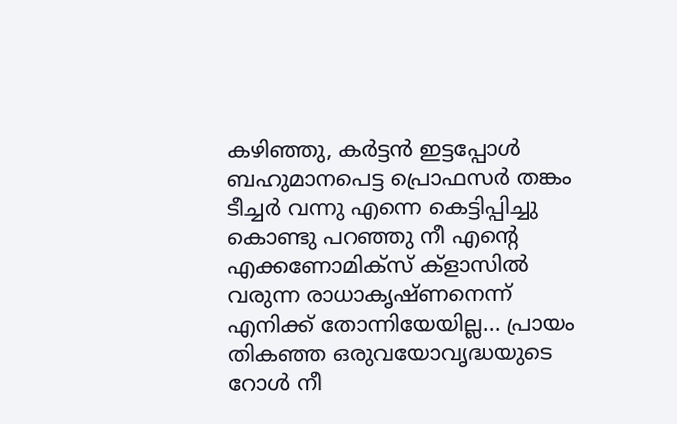കഴിഞ്ഞു, കർട്ടൻ ഇട്ടപ്പോൾ ബഹുമാനപെട്ട പ്രൊഫസർ തങ്കം ടീച്ചർ വന്നു എന്നെ കെട്ടിപ്പിച്ചു കൊണ്ടു പറഞ്ഞു നീ എന്റെ എക്കണോമിക്സ് ക്‌ളാസിൽ വരുന്ന രാധാകൃഷ്ണനെന്ന് എനിക്ക് തോന്നിയേയില്ല... പ്രായം തികഞ്ഞ ഒരുവയോവൃദ്ധയുടെ റോൾ നീ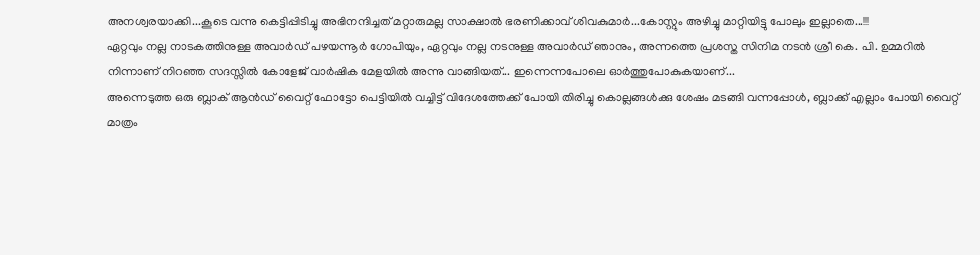അനശ്വരയാക്കി...കൂടെ വന്നു കെട്ടിപ്പിടിച്ചു അഭിനന്ദിച്ചത് മറ്റാരുമല്ല സാക്ഷാൽ ഭരണിക്കാവ് ശിവകുമാർ...കോസ്റ്റും അഴിച്ചു മാറ്റിയിട്ടു പോലും ഇല്ലാതെ...!!!
ഏറ്റവും നല്ല നാടകത്തിനുള്ള അവാർഡ് പഴയന്നൂർ ഗോപിയും, ഏറ്റവും നല്ല നടനുള്ള അവാർഡ് ഞാനും, അന്നത്തെ പ്രശസ്ത സിനിമ നടൻ ശ്രീ കെ. പി. ഉമ്മറിൽ നിന്നാണ് നിറഞ്ഞ സദസ്സിൽ കോളേജ് വാർഷിക മേളയിൽ അന്നു വാങ്ങിയത്... ഇന്നെന്നപോലെ ഓർത്തുപോകുകയാണ്...
അന്നെടുത്ത ഒരു ബ്ലാക് ആൻഡ് വൈറ്റ് ഫോട്ടോ പെട്ടിയിൽ വച്ചിട്ട് വിദേശത്തേക്ക് പോയി തിരിച്ചു കൊല്ലങ്ങൾക്കു ശേഷം മടങ്ങി വന്നപ്പോൾ, ബ്ലാക്ക് എല്ലാം പോയി വൈറ്റ് മാത്രം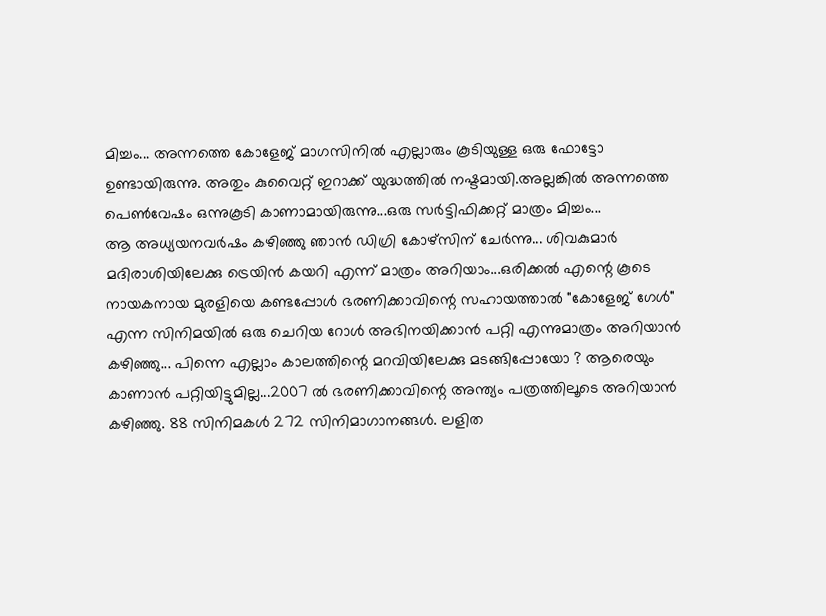മിച്ചം... അന്നത്തെ കോളേജ് മാഗസിനിൽ എല്ലാരും കൂടിയുള്ള ഒരു ഫോട്ടോ ഉണ്ടായിരുന്നു. അതും കുവൈറ്റ് ഇറാക്ക് യുദ്ധത്തിൽ നഷ്ടമായി.അല്ലങ്കിൽ അന്നത്തെ പെൺവേഷം ഒന്നുകൂടി കാണാമായിരുന്നു...ഒരു സർട്ടിഫിക്കറ്റ് മാത്രം മിച്ചം...
ആ അധ്യയനവർഷം കഴിഞ്ഞു ഞാൻ ഡിഗ്രി കോഴ്‌സിന് ചേർന്നു... ശിവകുമാർ മദിരാശിയിലേക്കു ട്രെയിൻ കയറി എന്ന് മാത്രം അറിയാം...ഒരിക്കൽ എന്റെ കൂടെ നായകനായ മുരളിയെ കണ്ടപ്പോൾ ഭരണിക്കാവിന്റെ സഹായത്താൽ "കോളേജ് ഗേൾ" എന്ന സിനിമയിൽ ഒരു ചെറിയ റോൾ അഭിനയിക്കാൻ പറ്റി എന്നുമാത്രം അറിയാൻ കഴിഞ്ഞു... പിന്നെ എല്ലാം കാലത്തിന്റെ മറവിയിലേക്കു മടങ്ങിപ്പോയോ ? ആരെയും കാണാൻ പറ്റിയിട്ടുമില്ല...2007 ൽ ഭരണിക്കാവിന്റെ അന്ത്യം പത്രത്തിലൂടെ അറിയാൻ കഴിഞ്ഞു. 88 സിനിമകൾ 272 സിനിമാഗാനങ്ങൾ. ലളിത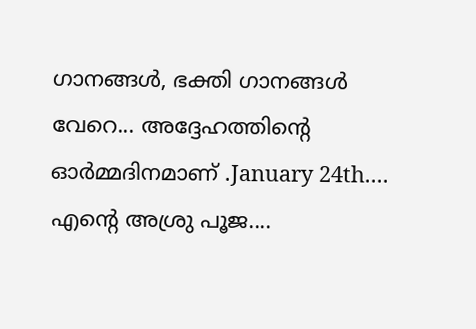ഗാനങ്ങൾ, ഭക്തി ഗാനങ്ങൾ വേറെ... അദ്ദേഹത്തിന്റെ ഓർമ്മദിനമാണ് .January 24th....
എന്റെ അശ്രു പൂജ....